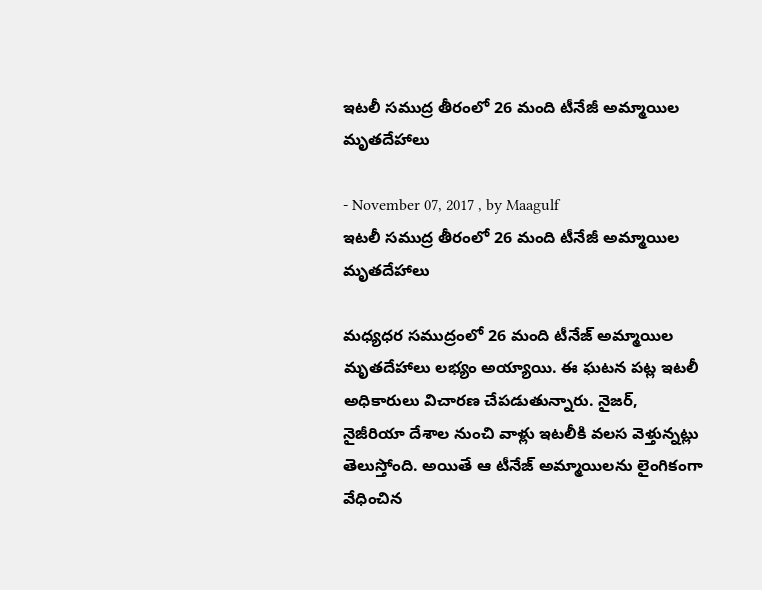ఇటలీ సముద్ర తీరంలో 26 మంది టీనేజీ అమ్మాయిల మృతదేహాలు

- November 07, 2017 , by Maagulf
ఇటలీ సముద్ర తీరంలో 26 మంది టీనేజీ అమ్మాయిల మృతదేహాలు

మధ్యధర సముద్రంలో 26 మంది టీనేజ్ అమ్మాయిల మృతదేహాలు లభ్యం అయ్యాయి. ఈ ఘటన పట్ల ఇటలీ అధికారులు విచారణ చేపడుతున్నారు. నైజర్, నైజీరియా దేశాల నుంచి వాళ్లు ఇటలీకి వలస వెళ్తున్నట్లు తెలుస్తోంది. అయితే ఆ టీనేజ్ అమ్మాయిలను లైంగికంగా వేధించిన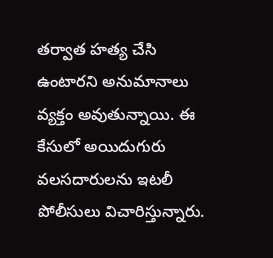తర్వాత హత్య చేసి ఉంటారని అనుమానాలు వ్యక్తం అవుతున్నాయి. ఈ కేసులో అయిదుగురు వలసదారులను ఇటలీ పోలీసులు విచారిస్తున్నారు.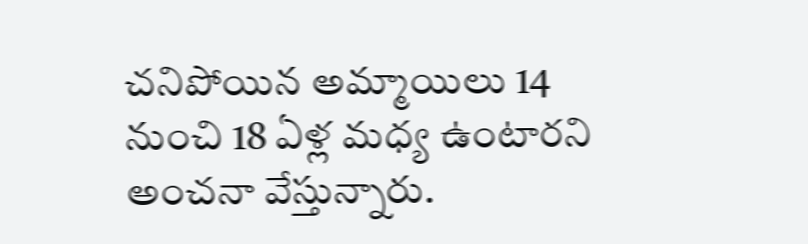చనిపోయిన అమ్మాయిలు 14 నుంచి 18 ఏళ్ల మధ్య ఉంటారని అంచనా వేస్తున్నారు.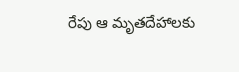రేపు ఆ మృతదేహాలకు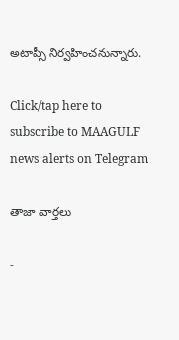అటాప్సీ నిర్వహించనున్నారు.

Click/tap here to subscribe to MAAGULF news alerts on Telegram

తాజా వార్తలు

-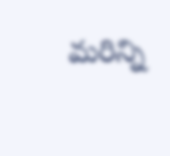మరిన్ని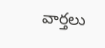వార్తలు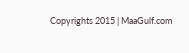Copyrights 2015 | MaaGulf.com